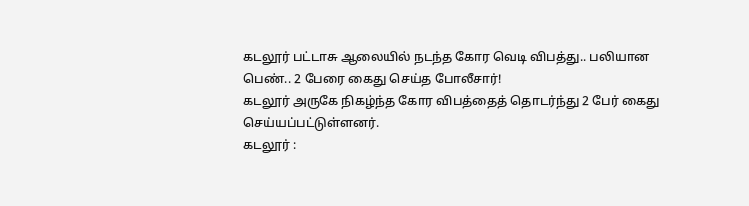கடலூர் பட்டாசு ஆலையில் நடந்த கோர வெடி விபத்து.. பலியான பெண்.. 2 பேரை கைது செய்த போலீசார்!
கடலூர் அருகே நிகழ்ந்த கோர விபத்தைத் தொடர்ந்து 2 பேர் கைது செய்யப்பட்டுள்ளனர்.
கடலூர் :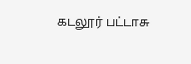கடலூர் பட்டாசு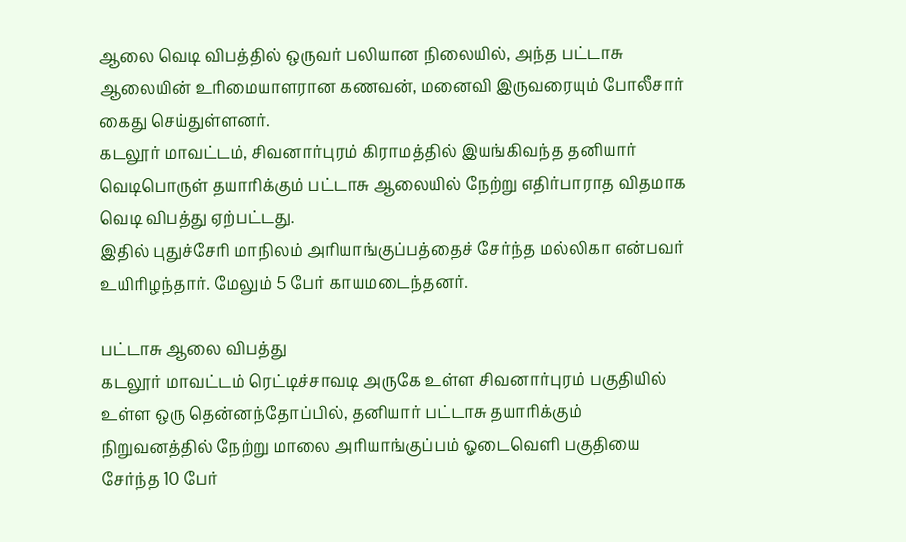ஆலை வெடி விபத்தில் ஒருவர் பலியான நிலையில், அந்த பட்டாசு ஆலையின் உரிமையாளரான கணவன், மனைவி இருவரையும் போலீசார் கைது செய்துள்ளனர்.
கடலூர் மாவட்டம், சிவனார்புரம் கிராமத்தில் இயங்கிவந்த தனியார் வெடிபொருள் தயாரிக்கும் பட்டாசு ஆலையில் நேற்று எதிர்பாராத விதமாக வெடி விபத்து ஏற்பட்டது.
இதில் புதுச்சேரி மாநிலம் அரியாங்குப்பத்தைச் சேர்ந்த மல்லிகா என்பவர் உயிரிழந்தார். மேலும் 5 பேர் காயமடைந்தனர்.

பட்டாசு ஆலை விபத்து
கடலூர் மாவட்டம் ரெட்டிச்சாவடி அருகே உள்ள சிவனார்புரம் பகுதியில் உள்ள ஒரு தென்னந்தோப்பில், தனியார் பட்டாசு தயாரிக்கும் நிறுவனத்தில் நேற்று மாலை அரியாங்குப்பம் ஓடைவெளி பகுதியை சேர்ந்த 10 பேர்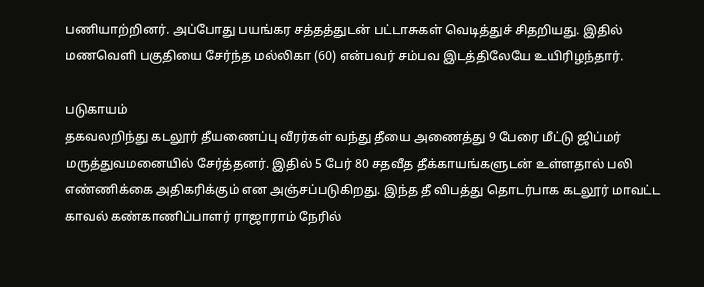பணியாற்றினர். அப்போது பயங்கர சத்தத்துடன் பட்டாசுகள் வெடித்துச் சிதறியது. இதில் மணவெளி பகுதியை சேர்ந்த மல்லிகா (60) என்பவர் சம்பவ இடத்திலேயே உயிரிழந்தார்.

படுகாயம்
தகவலறிந்து கடலூர் தீயணைப்பு வீரர்கள் வந்து தீயை அணைத்து 9 பேரை மீட்டு ஜிப்மர் மருத்துவமனையில் சேர்த்தனர். இதில் 5 பேர் 80 சதவீத தீக்காயங்களுடன் உள்ளதால் பலி எண்ணிக்கை அதிகரிக்கும் என அஞ்சப்படுகிறது. இந்த தீ விபத்து தொடர்பாக கடலூர் மாவட்ட காவல் கண்காணிப்பாளர் ராஜாராம் நேரில்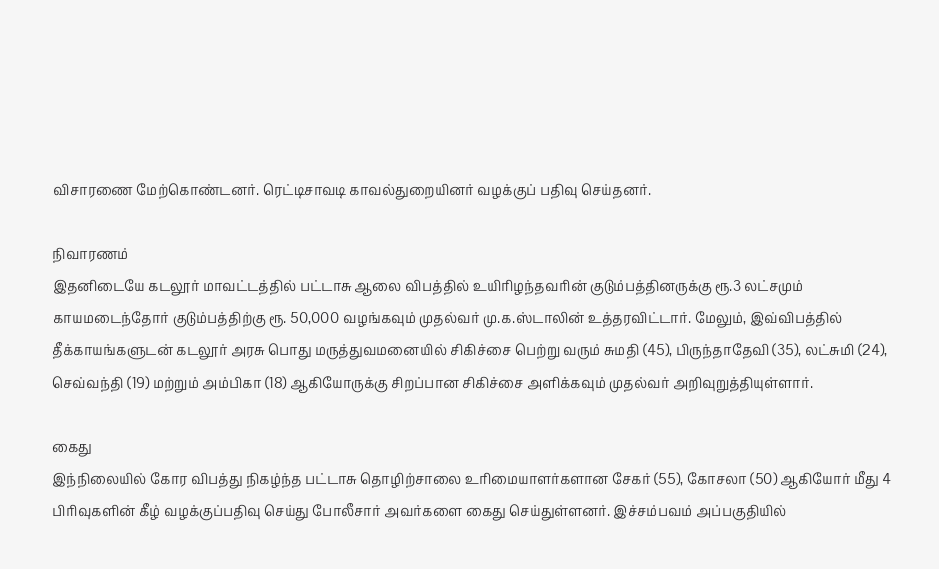விசாரணை மேற்கொண்டனர். ரெட்டிசாவடி காவல்துறையினர் வழக்குப் பதிவு செய்தனர்.

நிவாரணம்
இதனிடையே கடலூர் மாவட்டத்தில் பட்டாசு ஆலை விபத்தில் உயிரிழந்தவரின் குடும்பத்தினருக்கு ரூ.3 லட்சமும் காயமடைந்தோர் குடும்பத்திற்கு ரூ. 50,000 வழங்கவும் முதல்வர் மு.க.ஸ்டாலின் உத்தரவிட்டார். மேலும், இவ்விபத்தில் தீக்காயங்களுடன் கடலூர் அரசு பொது மருத்துவமனையில் சிகிச்சை பெற்று வரும் சுமதி (45), பிருந்தாதேவி (35), லட்சுமி (24), செவ்வந்தி (19) மற்றும் அம்பிகா (18) ஆகியோருக்கு சிறப்பான சிகிச்சை அளிக்கவும் முதல்வர் அறிவுறுத்தியுள்ளார்.

கைது
இந்நிலையில் கோர விபத்து நிகழ்ந்த பட்டாசு தொழிற்சாலை உரிமையாளர்களான சேகர் (55), கோசலா (50) ஆகியோர் மீது 4 பிரிவுகளின் கீழ் வழக்குப்பதிவு செய்து போலீசார் அவர்களை கைது செய்துள்ளனர். இச்சம்பவம் அப்பகுதியில்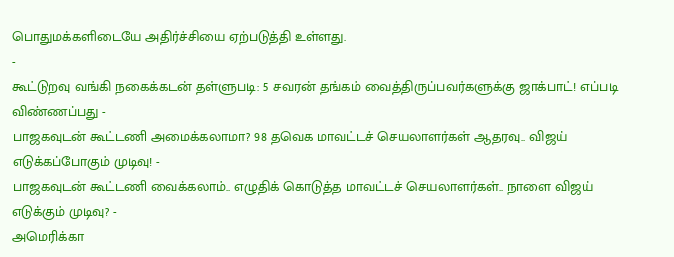பொதுமக்களிடையே அதிர்ச்சியை ஏற்படுத்தி உள்ளது.
-
கூட்டுறவு வங்கி நகைக்கடன் தள்ளுபடி: 5 சவரன் தங்கம் வைத்திருப்பவர்களுக்கு ஜாக்பாட்! எப்படி விண்ணப்பது -
பாஜகவுடன் கூட்டணி அமைக்கலாமா? 98 தவெக மாவட்டச் செயலாளர்கள் ஆதரவு.. விஜய் எடுக்கப்போகும் முடிவு! -
பாஜகவுடன் கூட்டணி வைக்கலாம்.. எழுதிக் கொடுத்த மாவட்டச் செயலாளர்கள்.. நாளை விஜய் எடுக்கும் முடிவு? -
அமெரிக்கா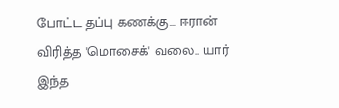போட்ட தப்பு கணக்கு... ஈரான் விரித்த 'மொசைக்' வலை.. யார் இந்த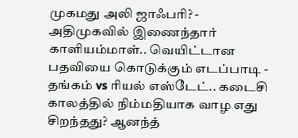முகமது அலி ஜாஃபரி? -
அதிமுகவில் இணைந்தார் காளியம்மாள்.. வெயிட்டான பதவியை கொடுக்கும் எடப்பாடி -
தங்கம் vs ரியல் எஸ்டேட்.. கடைசி காலத்தில் நிம்மதியாக வாழ எது சிறந்தது? ஆனந்த்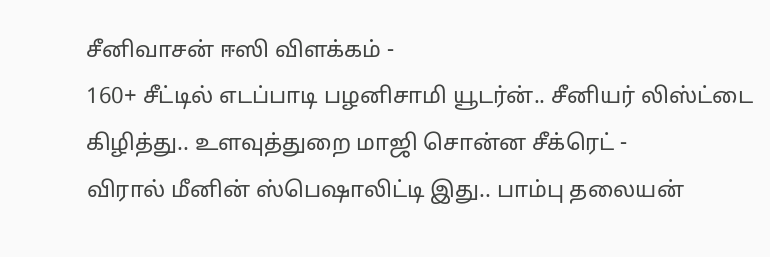சீனிவாசன் ஈஸி விளக்கம் -
160+ சீட்டில் எடப்பாடி பழனிசாமி யூடர்ன்.. சீனியர் லிஸ்ட்டை கிழித்து.. உளவுத்துறை மாஜி சொன்ன சீக்ரெட் -
விரால் மீனின் ஸ்பெஷாலிட்டி இது.. பாம்பு தலையன்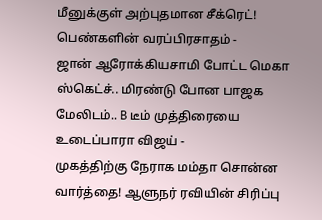மீனுக்குள் அற்புதமான சீக்ரெட்! பெண்களின் வரப்பிரசாதம் -
ஜான் ஆரோக்கியசாமி போட்ட மெகா ஸ்கெட்ச்.. மிரண்டு போன பாஜக மேலிடம்.. B டீம் முத்திரையை உடைப்பாரா விஜய் -
முகத்திற்கு நேராக மம்தா சொன்ன வார்த்தை! ஆளுநர் ரவியின் சிரிப்பு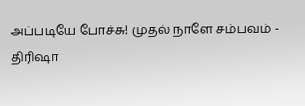அப்படியே போச்சு! முதல் நாளே சம்பவம் -
திரிஷா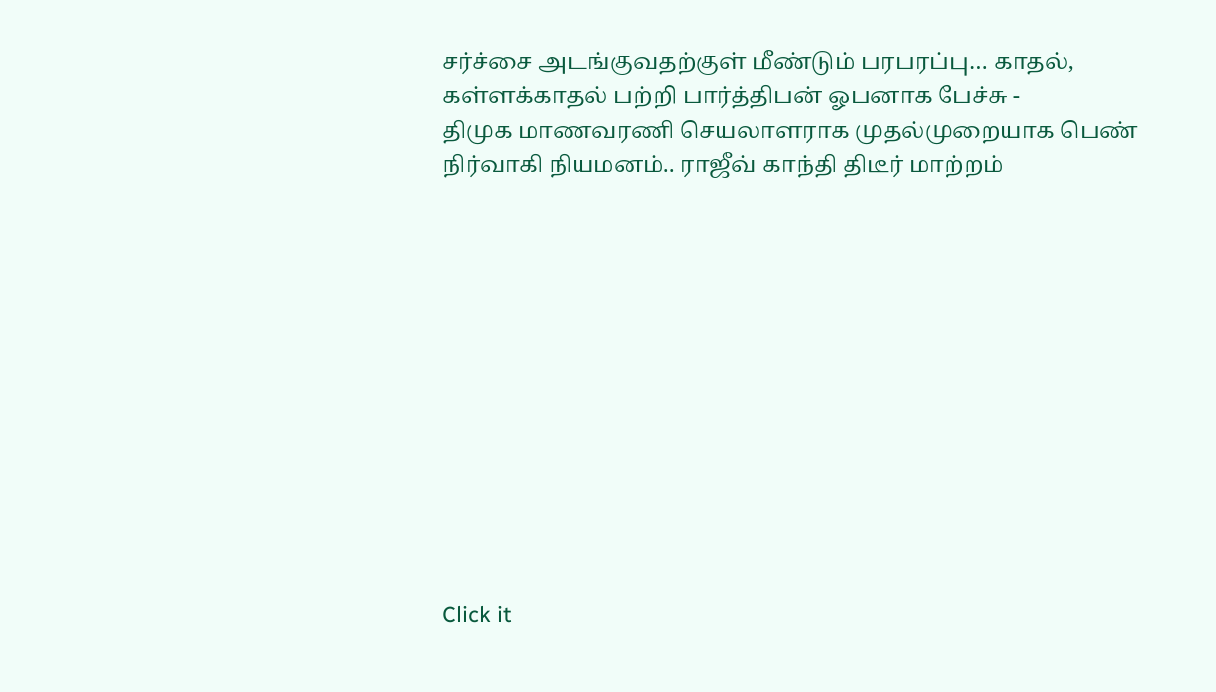சர்ச்சை அடங்குவதற்குள் மீண்டும் பரபரப்பு… காதல், கள்ளக்காதல் பற்றி பார்த்திபன் ஓபனாக பேச்சு -
திமுக மாணவரணி செயலாளராக முதல்முறையாக பெண் நிர்வாகி நியமனம்.. ராஜீவ் காந்தி திடீர் மாற்றம்












Click it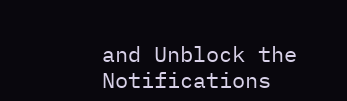and Unblock the Notifications